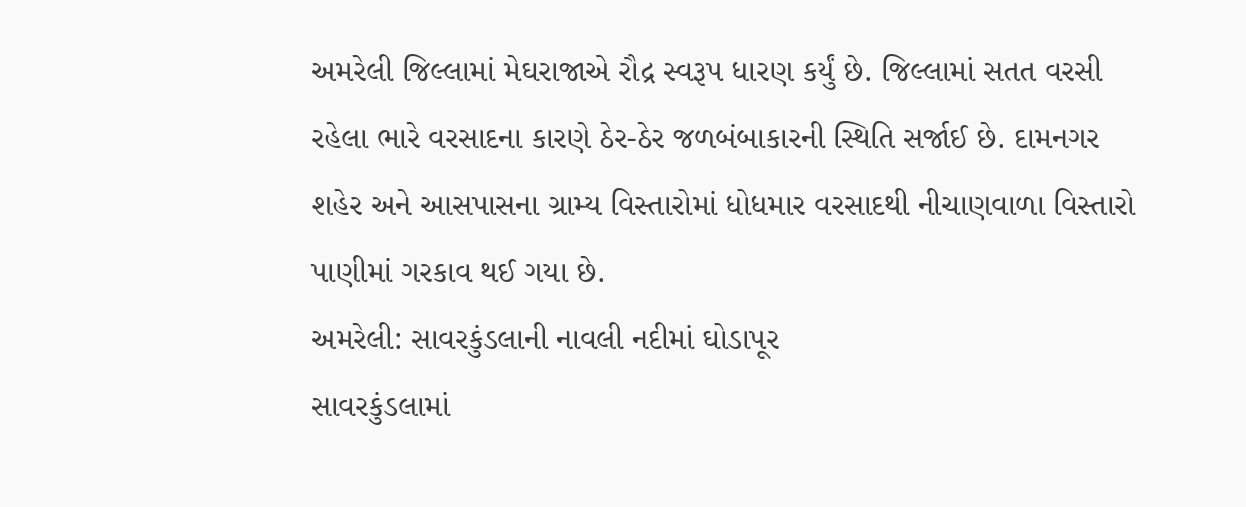અમરેલી જિલ્લામાં મેઘરાજાએ રૌદ્ર સ્વરૂપ ધારણ કર્યું છે. જિલ્લામાં સતત વરસી રહેલા ભારે વરસાદના કારણે ઠેર-ઠેર જળબંબાકારની સ્થિતિ સર્જાઈ છે. દામનગર શહેર અને આસપાસના ગ્રામ્ય વિસ્તારોમાં ધોધમાર વરસાદથી નીચાણવાળા વિસ્તારો પાણીમાં ગરકાવ થઈ ગયા છે.
અમરેલી: સાવરકુંડલાની નાવલી નદીમાં ઘોડાપૂર
સાવરકુંડલામાં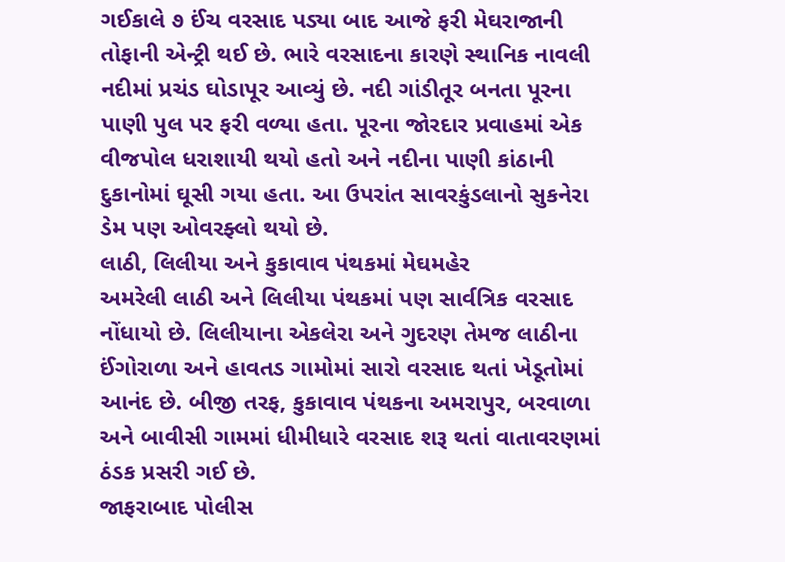ગઈકાલે ૭ ઈંચ વરસાદ પડ્યા બાદ આજે ફરી મેઘરાજાની તોફાની એન્ટ્રી થઈ છે. ભારે વરસાદના કારણે સ્થાનિક નાવલી નદીમાં પ્રચંડ ઘોડાપૂર આવ્યું છે. નદી ગાંડીતૂર બનતા પૂરના પાણી પુલ પર ફરી વળ્યા હતા. પૂરના જોરદાર પ્રવાહમાં એક વીજપોલ ધરાશાયી થયો હતો અને નદીના પાણી કાંઠાની દુકાનોમાં ઘૂસી ગયા હતા. આ ઉપરાંત સાવરકુંડલાનો સુકનેરા ડેમ પણ ઓવરફ્લો થયો છે.
લાઠી, લિલીયા અને કુકાવાવ પંથકમાં મેઘમહેર
અમરેલી લાઠી અને લિલીયા પંથકમાં પણ સાર્વત્રિક વરસાદ નોંધાયો છે. લિલીયાના એકલેરા અને ગુદરણ તેમજ લાઠીના ઈંગોરાળા અને હાવતડ ગામોમાં સારો વરસાદ થતાં ખેડૂતોમાં આનંદ છે. બીજી તરફ, કુકાવાવ પંથકના અમરાપુર, બરવાળા અને બાવીસી ગામમાં ધીમીધારે વરસાદ શરૂ થતાં વાતાવરણમાં ઠંડક પ્રસરી ગઈ છે.
જાફરાબાદ પોલીસ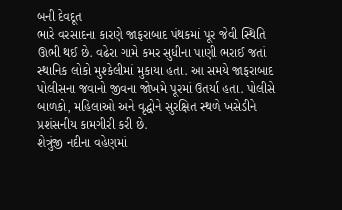બની દેવદૂત
ભારે વરસાદના કારણે જાફરાબાદ પંથકમાં પૂર જેવી સ્થિતિ ઊભી થઈ છે. વઢેરા ગામે કમર સુધીના પાણી ભરાઈ જતાં સ્થાનિક લોકો મુશ્કેલીમાં મુકાયા હતા. આ સમયે જાફરાબાદ પોલીસના જવાનો જીવના જોખમે પૂરમાં ઉતર્યા હતા. પોલીસે બાળકો, મહિલાઓ અને વૃદ્ધોને સુરક્ષિત સ્થળે ખસેડીને પ્રશંસનીય કામગીરી કરી છે.
શેત્રુંજી નદીના વહેણમાં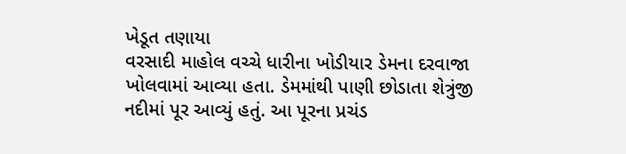ખેડૂત તણાયા
વરસાદી માહોલ વચ્ચે ધારીના ખોડીયાર ડેમના દરવાજા ખોલવામાં આવ્યા હતા. ડેમમાંથી પાણી છોડાતા શેત્રુંજી નદીમાં પૂર આવ્યું હતું. આ પૂરના પ્રચંડ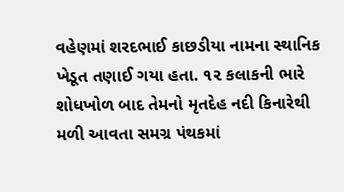વહેણમાં શરદભાઈ કાછડીયા નામના સ્થાનિક ખેડૂત તણાઈ ગયા હતા. ૧૨ કલાકની ભારે શોધખોળ બાદ તેમનો મૃતદેહ નદી કિનારેથી મળી આવતા સમગ્ર પંથકમાં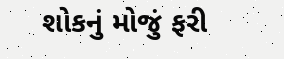શોકનું મોજું ફરી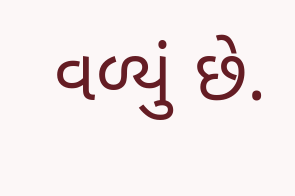વળ્યું છે.